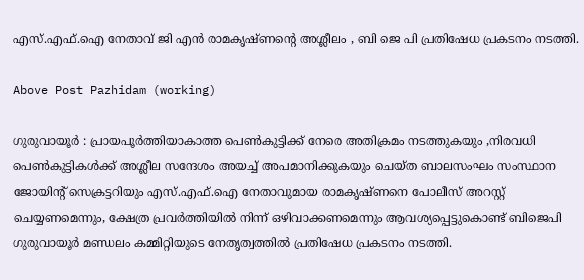എസ്.എഫ്.ഐ നേതാവ് ജി എൻ രാമകൃഷ്ണന്റെ അശ്ലീലം , ബി ജെ പി പ്രതിഷേധ പ്രകടനം നടത്തി.

Above Post Pazhidam (working)

ഗുരുവായൂർ : പ്രായപൂർത്തിയാകാത്ത പെൺകുട്ടിക്ക് നേരെ അതിക്രമം നടത്തുകയും ,നിരവധി പെൺകുട്ടികൾക്ക് അശ്ലീല സന്ദേശം അയച്ച് അപമാനിക്കുകയും ചെയ്ത ബാലസംഘം സംസ്ഥാന ജോയിന്റ് സെക്രട്ടറിയും എസ്.എഫ്.ഐ നേതാവുമായ രാമകൃഷ്ണനെ പോലീസ് അറസ്റ്റ് ചെയ്യണമെന്നും, ക്ഷേത്ര പ്രവർത്തിയിൽ നിന്ന് ഒഴിവാക്കണമെന്നും ആവശ്യപ്പെട്ടുകൊണ്ട് ബിജെപി ഗുരുവായൂർ മണ്ഡലം കമ്മിറ്റിയുടെ നേതൃത്വത്തിൽ പ്രതിഷേധ പ്രകടനം നടത്തി.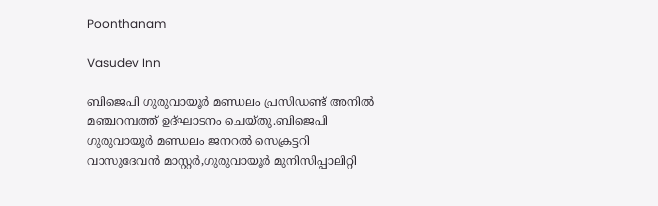Poonthanam

Vasudev Inn

ബിജെപി ഗുരുവായൂർ മണ്ഡലം പ്രസിഡണ്ട് അനിൽ മഞ്ചറമ്പത്ത് ഉദ്ഘാടനം ചെയ്തു.ബിജെപി ഗുരുവായൂർ മണ്ഡലം ജനറൽ സെക്രട്ടറി വാസുദേവൻ മാസ്റ്റർ,ഗുരുവായൂർ മുനിസിപ്പാലിറ്റി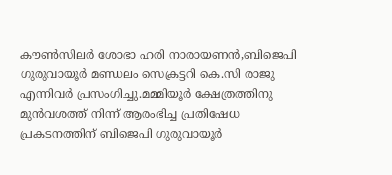കൗൺസിലർ ശോഭാ ഹരി നാരായണൻ,ബിജെപി ഗുരുവായൂർ മണ്ഡലം സെക്രട്ടറി കെ.സി രാജു എന്നിവർ പ്രസംഗിച്ചു.മമ്മിയൂർ ക്ഷേത്രത്തിനു മുൻവശത്ത് നിന്ന് ആരംഭിച്ച പ്രതിഷേധ പ്രകടനത്തിന് ബിജെപി ഗുരുവായൂർ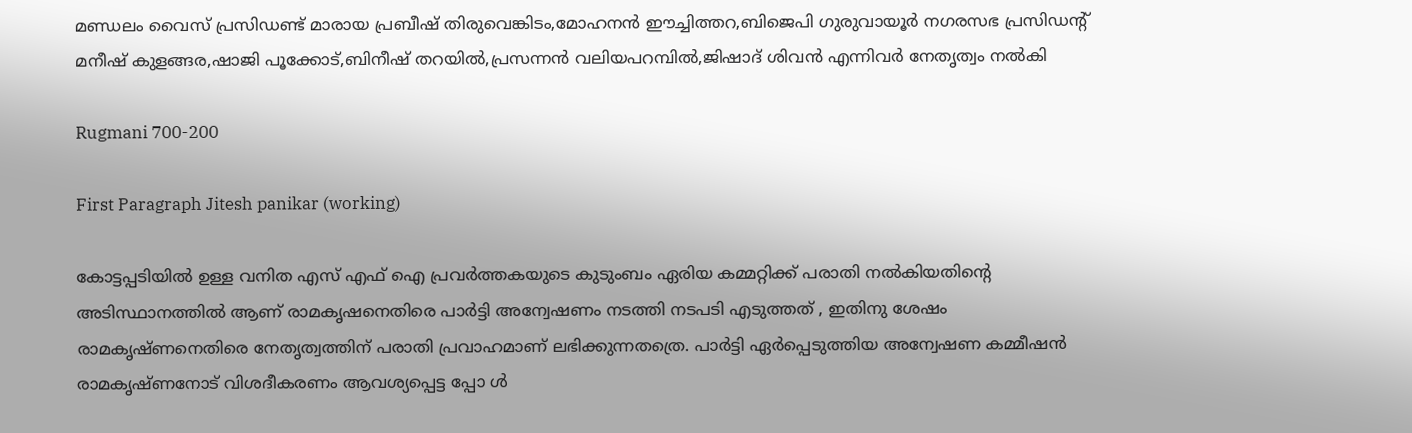മണ്ഡലം വൈസ് പ്രസിഡണ്ട് മാരായ പ്രബീഷ് തിരുവെങ്കിടം,മോഹനൻ ഈച്ചിത്തറ,ബിജെപി ഗുരുവായൂർ നഗരസഭ പ്രസിഡന്റ് മനീഷ് കുളങ്ങര,ഷാജി പൂക്കോട്,ബിനീഷ് തറയിൽ,പ്രസന്നൻ വലിയപറമ്പിൽ,ജിഷാദ് ശിവൻ എന്നിവർ നേതൃത്വം നൽകി

Rugmani 700-200

First Paragraph Jitesh panikar (working)

കോട്ടപ്പടിയിൽ ഉള്ള വനിത എസ് എഫ് ഐ പ്രവർത്തകയുടെ കുടുംബം ഏരിയ കമ്മറ്റിക്ക് പരാതി നൽകിയതിന്റെ അടിസ്ഥാനത്തിൽ ആണ് രാമകൃഷനെതിരെ പാർട്ടി അന്വേഷണം നടത്തി നടപടി എടുത്തത് , ഇതിനു ശേഷം രാമകൃഷ്‌ണനെതിരെ നേതൃത്വത്തിന് പരാതി പ്രവാഹമാണ് ലഭിക്കുന്നതത്രെ. പാർട്ടി ഏർപ്പെടുത്തിയ അന്വേഷണ കമ്മീഷൻ രാമകൃഷ്ണനോട് വിശദീകരണം ആവശ്യപ്പെട്ട പ്പോ ൾ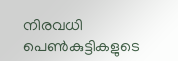നിരവധി പെൺകുട്ടികളുടെ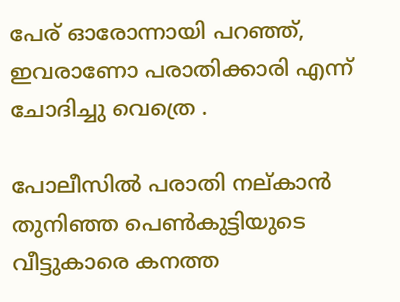പേര് ഓരോന്നായി പറഞ്ഞ്, ഇവരാണോ പരാതിക്കാരി എന്ന് ചോദിച്ചു വെത്രെ .

പോലീസിൽ പരാതി നല്കാൻ തുനിഞ്ഞ പെൺകുട്ടിയുടെ വീട്ടുകാരെ കനത്ത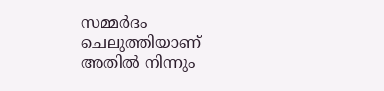സമ്മർദം ചെലുത്തിയാണ് അതിൽ നിന്നും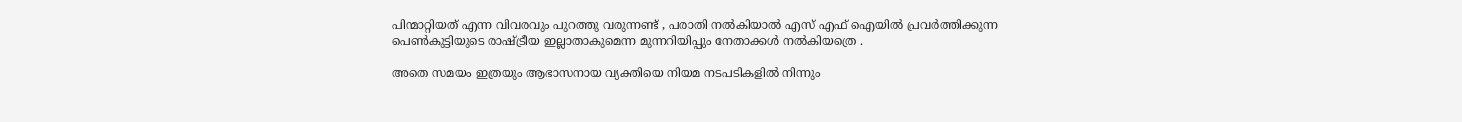പിന്മാറ്റിയത് എന്ന വിവരവും പുറത്തു വരുന്നണ്ട് , പരാതി നൽകിയാൽ എസ് എഫ്‌ ഐയിൽ പ്രവർത്തിക്കുന്ന പെൺകുട്ടിയുടെ രാഷ്ട്രീയ ഇല്ലാതാകുമെന്ന മുന്നറിയിപ്പും നേതാക്കൾ നൽകിയത്രെ .

അതെ സമയം ഇത്രയും ആഭാസനായ വ്യക്തിയെ നിയമ നടപടികളിൽ നിന്നും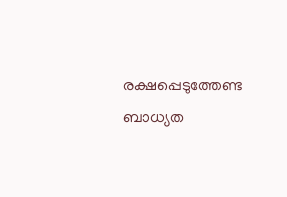രക്ഷപ്പെടുത്തേണ്ട ബാധ്യത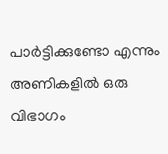പാർട്ടിക്കുണ്ടോ എന്നും അണികളിൽ ഒരു വിഭാഗം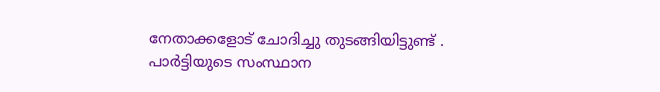നേതാക്കളോട് ചോദിച്ചു തുടങ്ങിയിട്ടുണ്ട് . പാർട്ടിയുടെ സംസ്ഥാന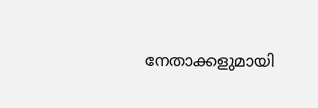നേതാക്കളുമായി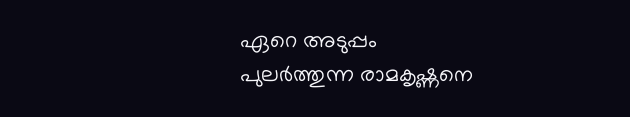ഏറെ അടുപ്പം പുലർത്തുന്ന രാമകൃഷ്ണനെ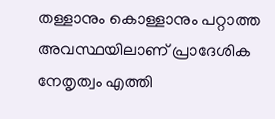തള്ളാനും കൊള്ളാനും പറ്റാത്ത അവസ്ഥയിലാണ് പ്രാദേശിക നേതൃത്വം എത്തി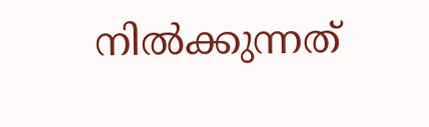നിൽക്കുന്നത്